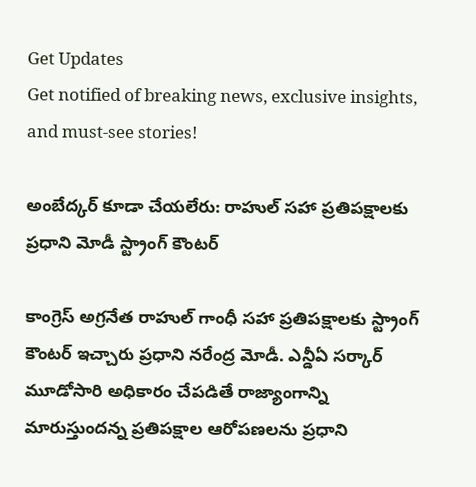Get Updates
Get notified of breaking news, exclusive insights, and must-see stories!

అంబేద్కర్ కూడా చేయలేరు: రాహుల్ సహా ప్రతిపక్షాలకు ప్రధాని మోడీ స్ట్రాంగ్ కౌంటర్

కాంగ్రెస్ అగ్రనేత రాహుల్ గాంధీ సహా ప్రతిపక్షాలకు స్ట్రాంగ్ కౌంటర్ ఇచ్చారు ప్రధాని నరేంద్ర మోడీ. ఎన్డీఏ సర్కార్‌ మూడోసారి అధికారం చేపడితే రాజ్యాంగాన్ని మారుస్తుందన్న ప్రతిపక్షాల ఆరోపణలను ప్రధాని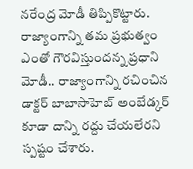నరేంద్ర మోడీ తిప్పికొట్టారు. రాజ్యాంగాన్ని తమ ప్రభుత్వం ఎంతో గౌరవిస్తుందన్న ప్రధాని మోడీ.. రాజ్యాంగాన్ని రచించిన డాక్టర్‌ బాబాసాహెబ్‌ అంబేడ్కర్‌ కూడా దాన్ని రద్దు చేయలేరని స్పష్టం చేశారు.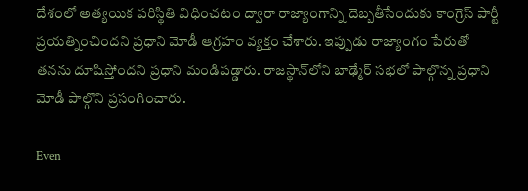దేశంలో అత్యయిక పరిస్థితి విధించటం ద్వారా రాజ్యాంగాన్ని దెబ్బతీసేందుకు కాంగ్రెస్‌ పార్టీ ప్రయత్నించిందని ప్రధాని మోడీ ఆగ్రహం వ్యక్తం చేశారు. ఇప్పుడు రాజ్యాంగం పేరుతో తనను దూషిస్తోందని ప్రధాని మండిపడ్డారు. రాజస్థాన్‌లోని బాఢ్మేర్‌ సభలో పాల్గొన్న ప్రధాని మోడీ పాల్గొని ప్రసంగించారు.

Even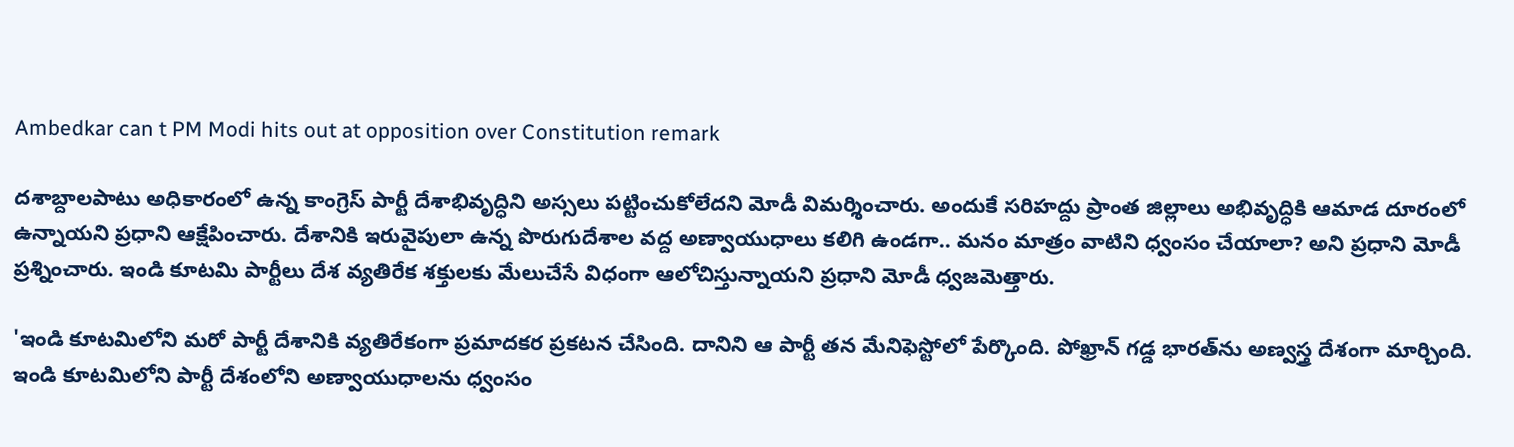Ambedkar can t PM Modi hits out at opposition over Constitution remark

దశాబ్దాలపాటు అధికారంలో ఉన్న కాంగ్రెస్ పార్టీ దేశాభివృద్ధిని అస్సలు పట్టించుకోలేదని మోడీ విమర్శించారు. అందుకే సరిహద్దు ప్రాంత జిల్లాలు అభివృద్ధికి ఆమాడ దూరంలో ఉన్నాయని ప్రధాని ఆక్షేపించారు. దేశానికి ఇరువైపులా ఉన్న పొరుగుదేశాల వద్ద అణ్వాయుధాలు కలిగి ఉండగా.. మనం మాత్రం వాటిని ధ్వంసం చేయాలా? అని ప్రధాని మోడీ ప్రశ్నించారు. ఇండి కూటమి పార్టీలు దేశ వ్యతిరేక శక్తులకు మేలుచేసే విధంగా ఆలోచిస్తున్నాయని ప్రధాని మోడీ ధ్వజమెత్తారు.

'ఇండి కూటమిలోని మరో పార్టీ దేశానికి వ్యతిరేకంగా ప్రమాదకర ప్రకటన చేసింది. దానిని ఆ పార్టీ తన మేనిఫెస్టోలో పేర్కొంది. పోఖ్రాన్‌ గడ్డ భారత్‌ను అణ్వస్త్ర దేశంగా మార్చింది. ఇండి కూటమిలోని పార్టీ దేశంలోని అణ్వాయుధాలను ధ్వంసం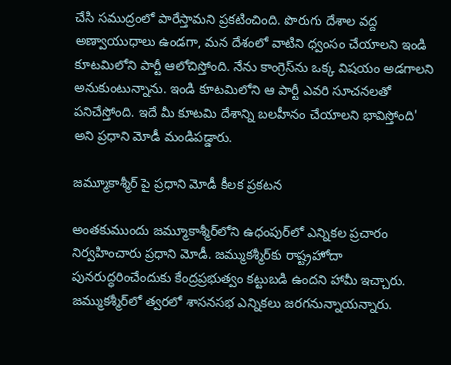చేసి సముద్రంలో పారేస్తామని ప్రకటించింది. పొరుగు దేశాల వద్ద అణ్వాయుధాలు ఉండగా, మన దేశంలో వాటిని ధ్వంసం చేయాలని ఇండి కూటమిలోని పార్టీ ఆలోచిస్తోంది. నేను కాంగ్రెస్‌ను ఒక్క విషయం అడగాలని అనుకుంటున్నాను. ఇండి కూటమిలోని ఆ పార్టీ ఎవరి సూచనలతో పనిచేస్తోంది. ఇదే మీ కూటమి దేశాన్ని బలహీనం చేయాలని భావిస్తోంది' అని ప్రధాని మోడీ మండిపడ్డారు.

జమ్మూకాశ్మీర్ పై ప్రధాని మోడీ కీలక ప్రకటన

అంతకుముందు జమ్మూకాశ్మీర్‌లోని ఉధంపుర్‌లో ఎన్నికల ప్రచారం నిర్వహించారు ప్రధాని మోడీ. జమ్ముకశ్మీర్‌కు రాష్ట్రహోదా పునరుద్ధరించేందుకు కేంద్రప్రభుత్వం కట్టుబడి ఉందని హామీ ఇచ్చారు. జమ్ముకశ్మీర్‌లో త్వరలో శాసనసభ ఎన్నికలు జరగనున్నాయన్నారు.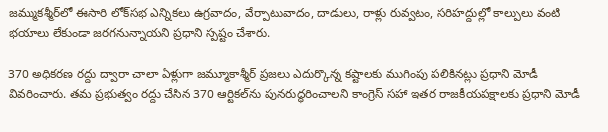జమ్ముకశ్మీర్‌లో ఈసారి లోక్‌సభ ఎన్నికలు ఉగ్రవాదం, వేర్పాటువాదం, దాడులు, రాళ్లు రువ్వటం, సరిహద్దుల్లో కాల్పులు వంటి భయాలు లేకుండా జరగనున్నాయని ప్రధాని స్పష్టం చేశారు.

370 అధికరణ రద్దు ద్వారా చాలా ఏళ్లుగా జమ్మూకాశ్మీర్‌ ప్రజలు ఎదుర్కొన్న కష్టాలకు ముగింపు పలికినట్లు ప్రధాని మోడీ వివరించారు. తమ ప్రభుత్వం రద్దు చేసిన 370 ఆర్టికల్‌ను పునరుద్ధరించాలని కాంగ్రెస్‌ సహా ఇతర రాజకీయపక్షాలకు ప్రధాని మోడీ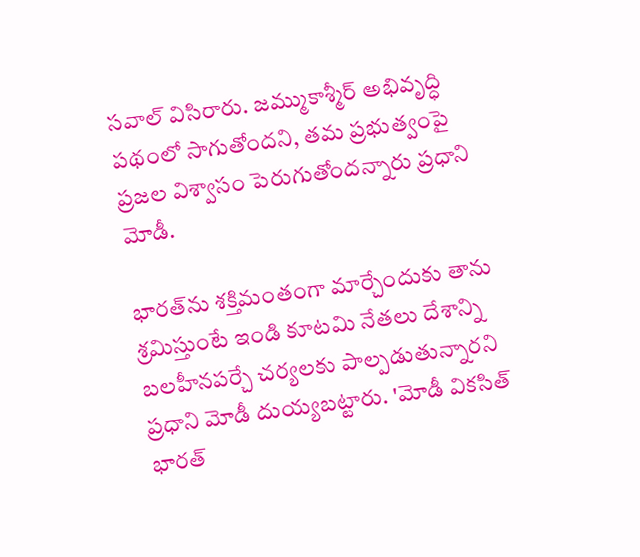సవాల్‌ విసిరారు. జమ్ముకాశ్మీర్‌ అభివృద్ధి పథంలో సాగుతోందని, తమ ప్రభుత్వంపై ప్రజల విశ్వాసం పెరుగుతోందన్నారు ప్రధాని మోడీ.

భారత్‌ను శక్తిమంతంగా మార్చేందుకు తాను శ్రమిస్తుంటే ఇండి కూటమి నేతలు దేశాన్ని బలహీనపర్చే చర్యలకు పాల్పడుతున్నారని ప్రధాని మోడీ దుయ్యబట్టారు. 'మోడీ వికసిత్‌ భారత్‌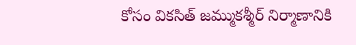కోసం వికసిత్‌ జమ్ముకశ్మీర్‌ నిర్మాణానికి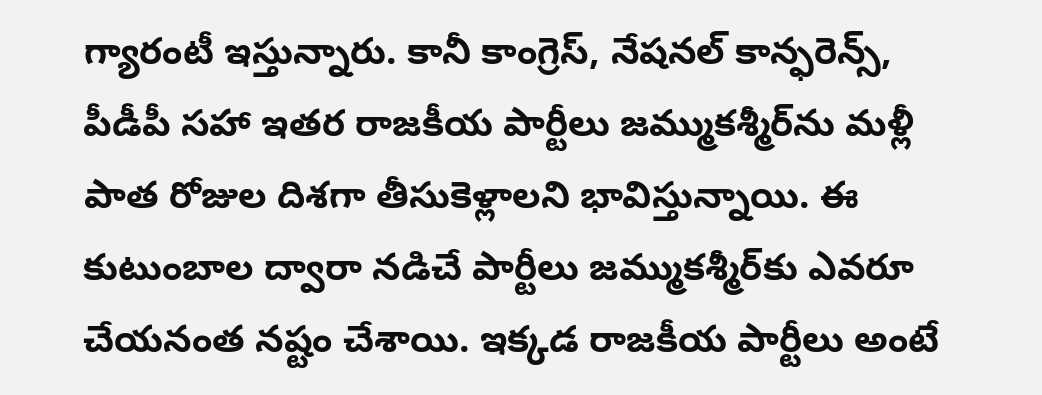గ్యారంటీ ఇస్తున్నారు. కానీ కాంగ్రెస్‌, నేషనల్‌ కాన్ఫరెన్స్‌, పీడీపీ సహా ఇతర రాజకీయ పార్టీలు జమ్ముకశ్మీర్‌ను మళ్లీ పాత రోజుల దిశగా తీసుకెళ్లాలని భావిస్తున్నాయి. ఈ కుటుంబాల ద్వారా నడిచే పార్టీలు జమ్ముకశ్మీర్‌కు ఎవరూ చేయనంత నష్టం చేశాయి. ఇక్కడ రాజకీయ పార్టీలు అంటే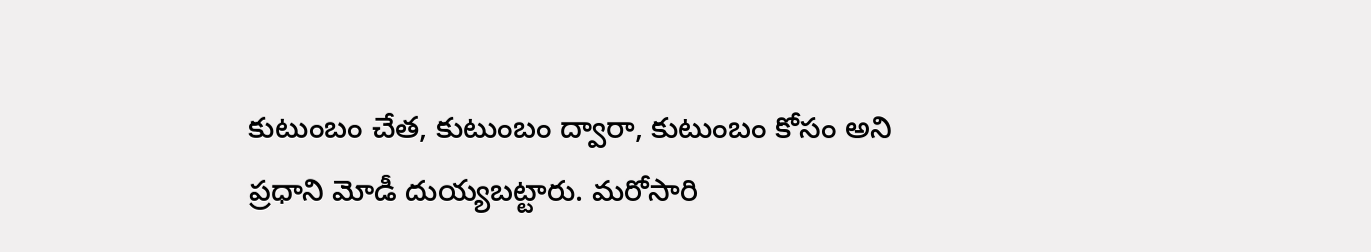కుటుంబం చేత, కుటుంబం ద్వారా, కుటుంబం కోసం అని ప్రధాని మోడీ దుయ్యబట్టారు. మరోసారి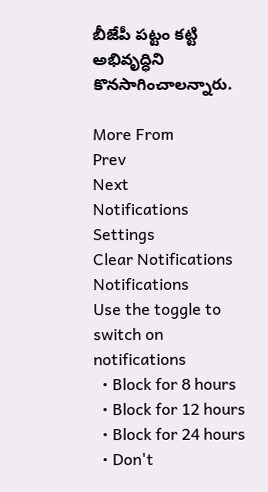బీజేపీ పట్టం కట్టి అభివృద్ధిని కొనసాగించాలన్నారు.

More From
Prev
Next
Notifications
Settings
Clear Notifications
Notifications
Use the toggle to switch on notifications
  • Block for 8 hours
  • Block for 12 hours
  • Block for 24 hours
  • Don't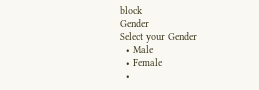block
Gender
Select your Gender
  • Male
  • Female
  •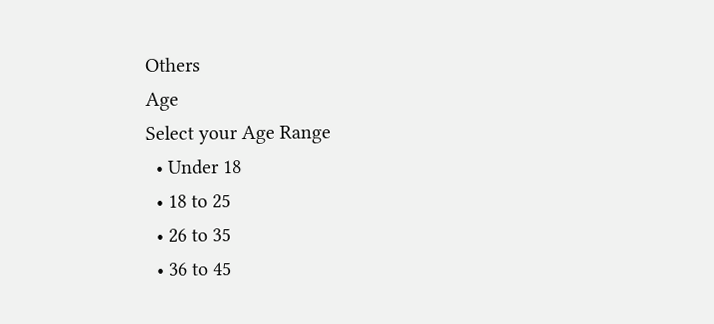Others
Age
Select your Age Range
  • Under 18
  • 18 to 25
  • 26 to 35
  • 36 to 45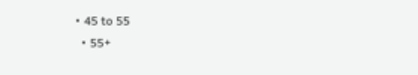• 45 to 55
  • 55+